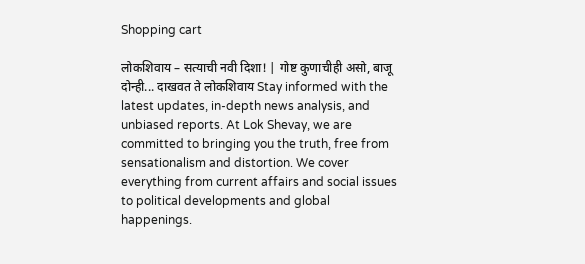Shopping cart

लोकशिवाय – सत्याची नवी दिशा! | गोष्ट कुणाचीही असो, बाजू दोन्ही... दाखवत ते लोकशिवाय Stay informed with the latest updates, in-depth news analysis, and unbiased reports. At Lok Shevay, we are committed to bringing you the truth, free from sensationalism and distortion. We cover everything from current affairs and social issues to political developments and global happenings.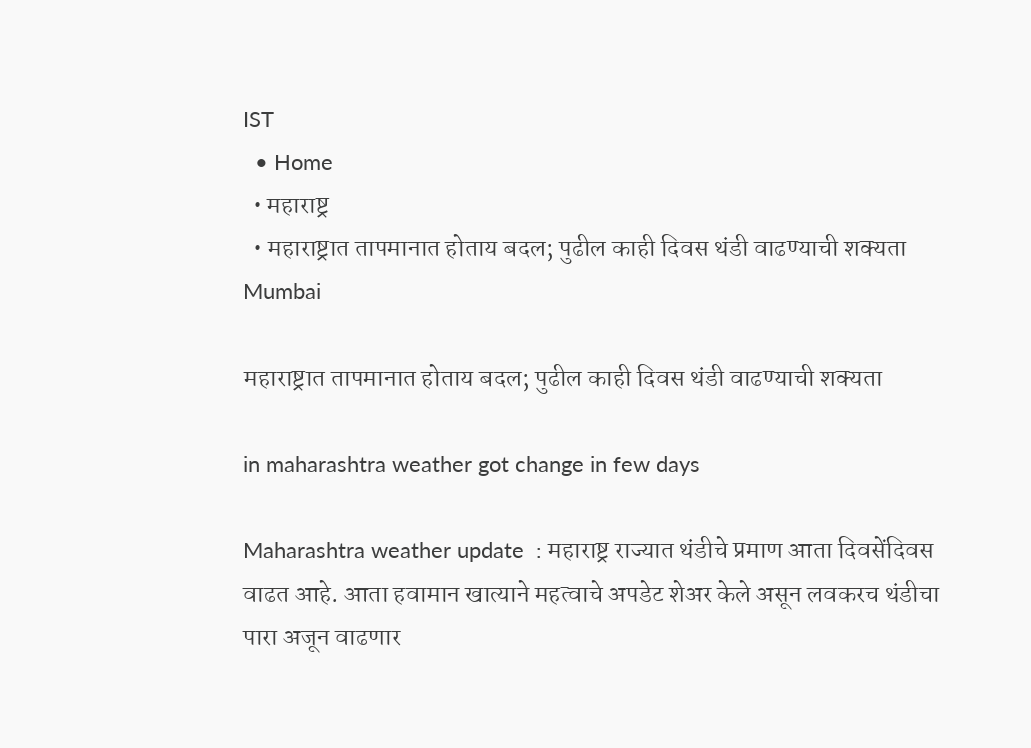IST
  • Home
  • महाराष्ट्र
  • महाराष्ट्रात तापमानात होताय बदल; पुढील काही दिवस थंडी वाढण्याची शक्यता
Mumbai

महाराष्ट्रात तापमानात होताय बदल; पुढील काही दिवस थंडी वाढण्याची शक्यता

in maharashtra weather got change in few days

Maharashtra weather update  : महाराष्ट्र राज्यात थंडीचे प्रमाण आता दिवसेंदिवस वाढत आहे. आता हवामान खात्याने महत्वाचे अपडेट शेअर केले असून लवकरच थंडीचा पारा अजून वाढणार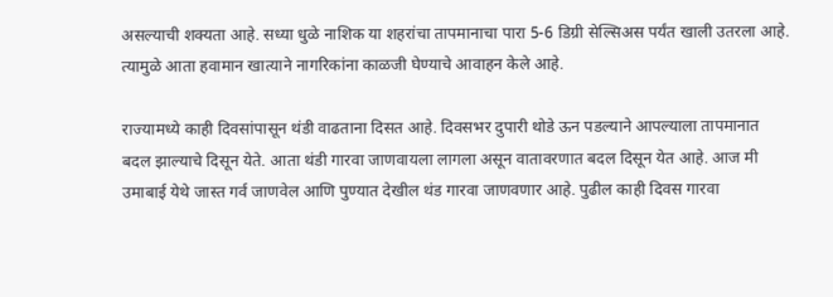असल्याची शक्यता आहे. सध्या धुळे नाशिक या शहरांचा तापमानाचा पारा 5-6 डिग्री सेल्सिअस पर्यंत खाली उतरला आहे. त्यामुळे आता हवामान खात्याने नागरिकांना काळजी घेण्याचे आवाहन केले आहे.

राज्यामध्ये काही दिवसांपासून थंडी वाढताना दिसत आहे. दिवसभर दुपारी थोडे ऊन पडल्याने आपल्याला तापमानात बदल झाल्याचे दिसून येते. आता थंडी गारवा जाणवायला लागला असून वातावरणात बदल दिसून येत आहे. आज मी उमाबाई येथे जास्त गर्व जाणवेल आणि पुण्यात देखील थंड गारवा जाणवणार आहे. पुढील काही दिवस गारवा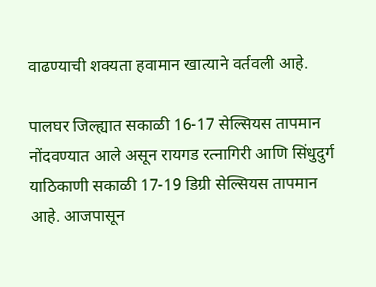वाढण्याची शक्यता हवामान खात्याने वर्तवली आहे.

पालघर जिल्ह्यात सकाळी 16-17 सेल्सियस तापमान नोंदवण्यात आले असून रायगड रत्नागिरी आणि सिंधुदुर्ग याठिकाणी सकाळी 17-19 डिग्री सेल्सियस तापमान आहे. आजपासून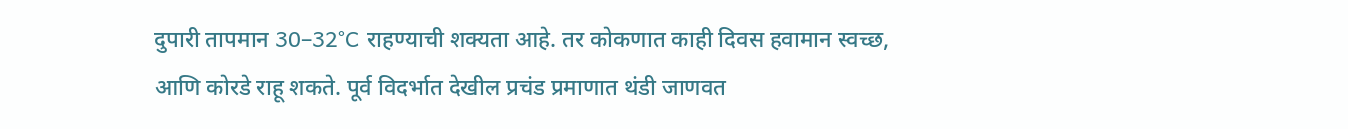दुपारी तापमान 30–32°C राहण्याची शक्यता आहे. तर कोकणात काही दिवस हवामान स्वच्छ, आणि कोरडे राहू शकते. पूर्व विदर्भात देखील प्रचंड प्रमाणात थंडी जाणवत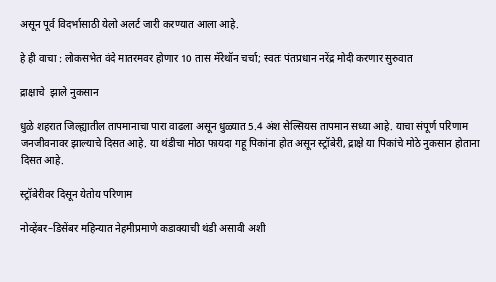असून पूर्व विदर्भासाठी येलो अलर्ट जारी करण्यात आला आहे.

हे ही वाचा : लोकसभेत वंदे मातरमवर होणार 10 तास मॅरेथॉन चर्चा; स्वतः पंतप्रधान नरेंद्र मोदी करणार सुरुवात

द्राक्षाचे  झाले नुकसान

धुळे शहरात जिल्ह्यातील तापमानाचा पारा वाढला असून धुळ्यात 5.4 अंश सेल्सियस तापमान सध्या आहे. याचा संपूर्ण परिणाम जनजीवनावर झाल्याचे दिसत आहे. या थंडीचा मोठा फायदा गहू पिकांना होत असून स्ट्रॉबेरी, द्राक्षे या पिकांचे मोठे नुकसान होताना दिसत आहे.

स्ट्रॉबेरीवर दिसून येतोय परिणाम

नोव्हेंबर–डिसेंबर महिन्यात नेहमीप्रमाणे कडाक्याची थंडी असावी अशी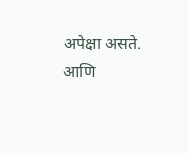अपेक्षा असते. आणि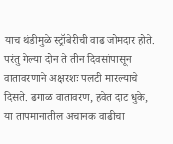याच थंडीमुळे स्ट्रॉबेरीची वाढ जोमदार होते. परंतु गेल्या दोन ते तीन दिवसांपासून वातावरणाने अक्षरशः पलटी मारल्याचे दिसते. ढगाळ वातावरण, हवेत दाट धुके, या तापमानातील अचानक वाढीचा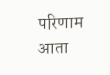परिणाम आता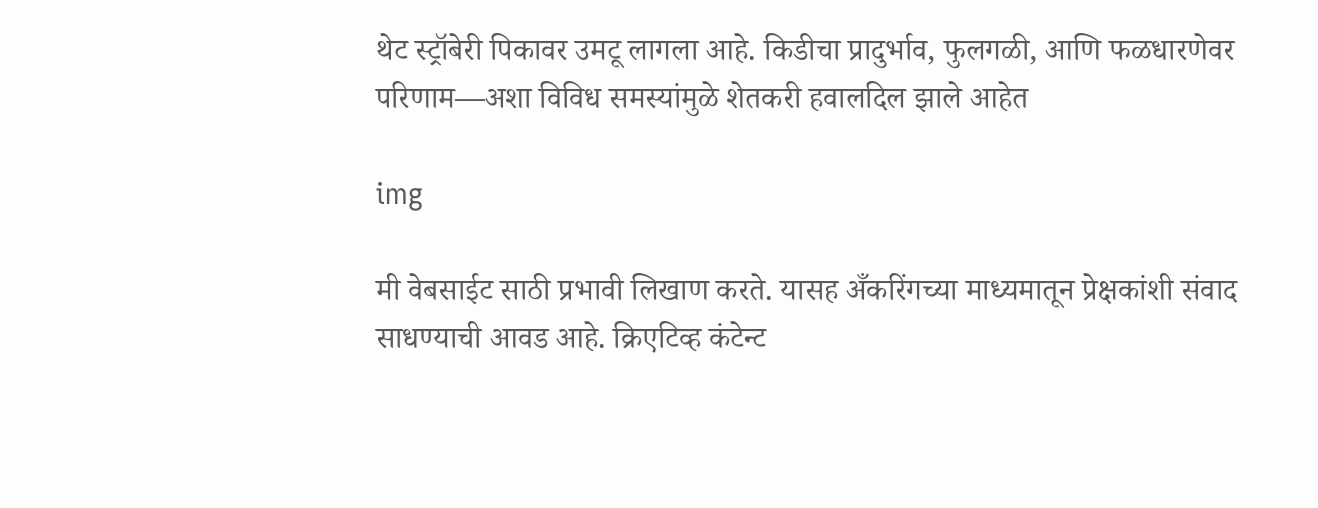थेट स्ट्रॉबेरी पिकावर उमटू लागला आहे. किडीचा प्रादुर्भाव, फुलगळी, आणि फळधारणेवर परिणाम—अशा विविध समस्यांमुळे शेतकरी हवालदिल झाले आहेत

img

मी वेबसाईट साठी प्रभावी लिखाण करते. यासह अँकरिंगच्या माध्यमातून प्रेक्षकांशी संवाद साधण्याची आवड आहे. क्रिएटिव्ह कंटेन्ट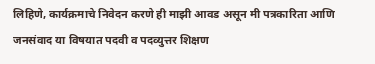लिहिणे, कार्यक्रमाचे निवेदन करणे ही माझी आवड असून मी पत्रकारिता आणि जनसंवाद या विषयात पदवी व पदव्युत्तर शिक्षण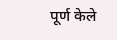पूर्ण केले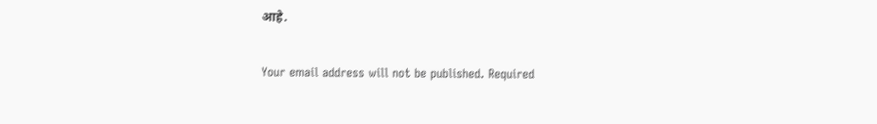आहे.

Your email address will not be published. Required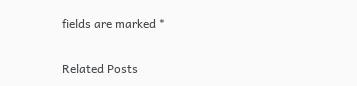fields are marked *

Related Posts